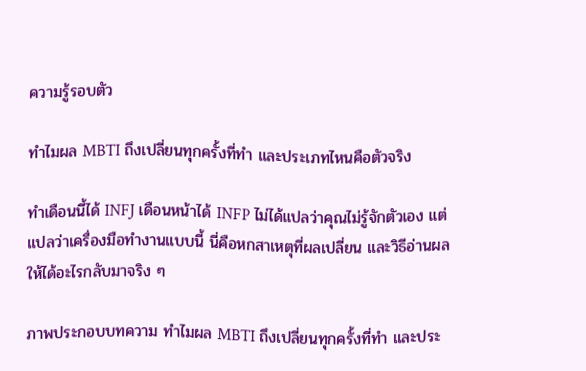ความรู้รอบตัว

ทำไมผล MBTI ถึงเปลี่ยนทุกครั้งที่ทำ และประเภทไหนคือตัวจริง

ทำเดือนนี้ได้ INFJ เดือนหน้าได้ INFP ไม่ได้แปลว่าคุณไม่รู้จักตัวเอง แต่แปลว่าเครื่องมือทำงานแบบนี้ นี่คือหกสาเหตุที่ผลเปลี่ยน และวิธีอ่านผลให้ได้อะไรกลับมาจริง ๆ

ภาพประกอบบทความ ทำไมผล MBTI ถึงเปลี่ยนทุกครั้งที่ทำ และประ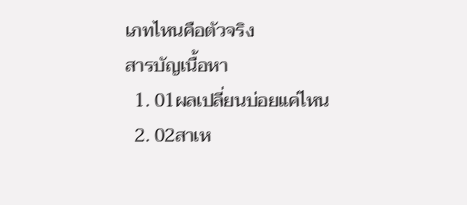เภทไหนคือตัวจริง
สารบัญเนื้อหา
  1. 01ผลเปลี่ยนบ่อยแค่ไหน
  2. 02สาเห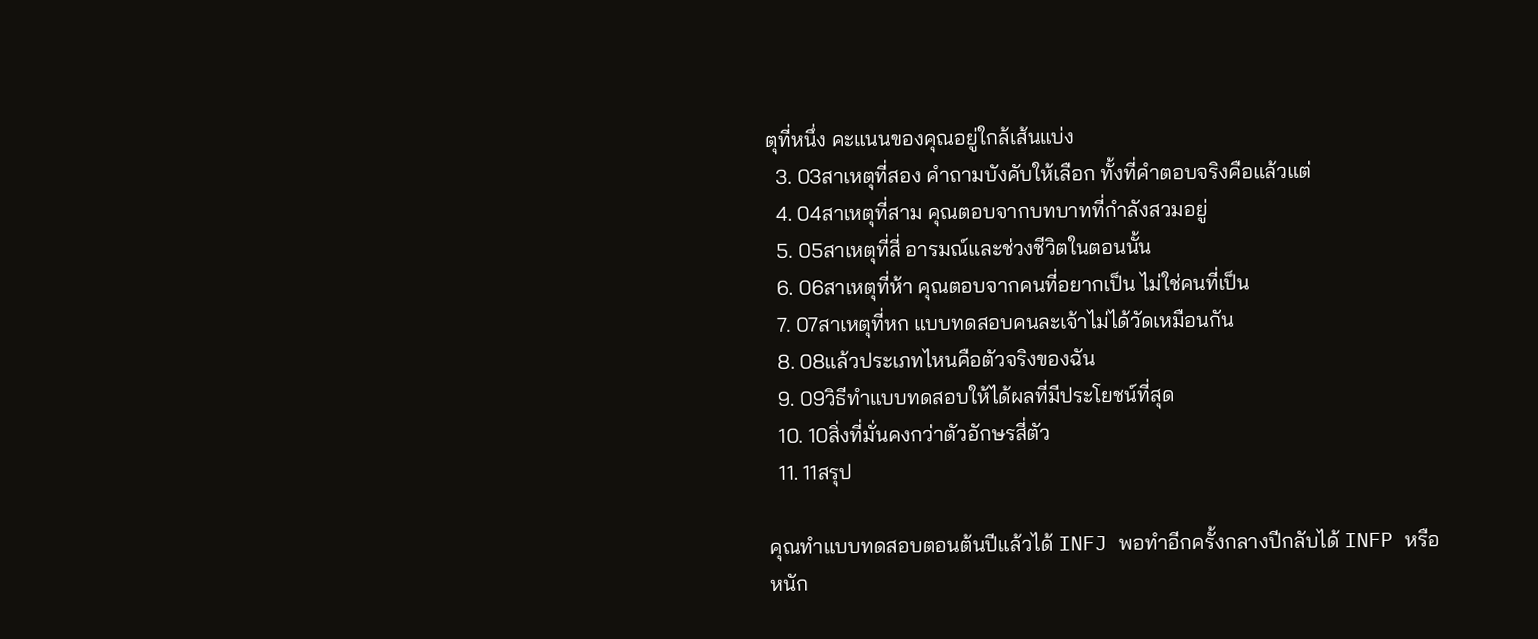ตุที่หนึ่ง คะแนนของคุณอยู่ใกล้เส้นแบ่ง
  3. 03สาเหตุที่สอง คำถามบังคับให้เลือก ทั้งที่คำตอบจริงคือแล้วแต่
  4. 04สาเหตุที่สาม คุณตอบจากบทบาทที่กำลังสวมอยู่
  5. 05สาเหตุที่สี่ อารมณ์และช่วงชีวิตในตอนนั้น
  6. 06สาเหตุที่ห้า คุณตอบจากคนที่อยากเป็น ไม่ใช่คนที่เป็น
  7. 07สาเหตุที่หก แบบทดสอบคนละเจ้าไม่ได้วัดเหมือนกัน
  8. 08แล้วประเภทไหนคือตัวจริงของฉัน
  9. 09วิธีทำแบบทดสอบให้ได้ผลที่มีประโยชน์ที่สุด
  10. 10สิ่งที่มั่นคงกว่าตัวอักษรสี่ตัว
  11. 11สรุป

คุณทำแบบทดสอบตอนต้นปีแล้วได้ INFJ พอทำอีกครั้งกลางปีกลับได้ INFP หรือหนัก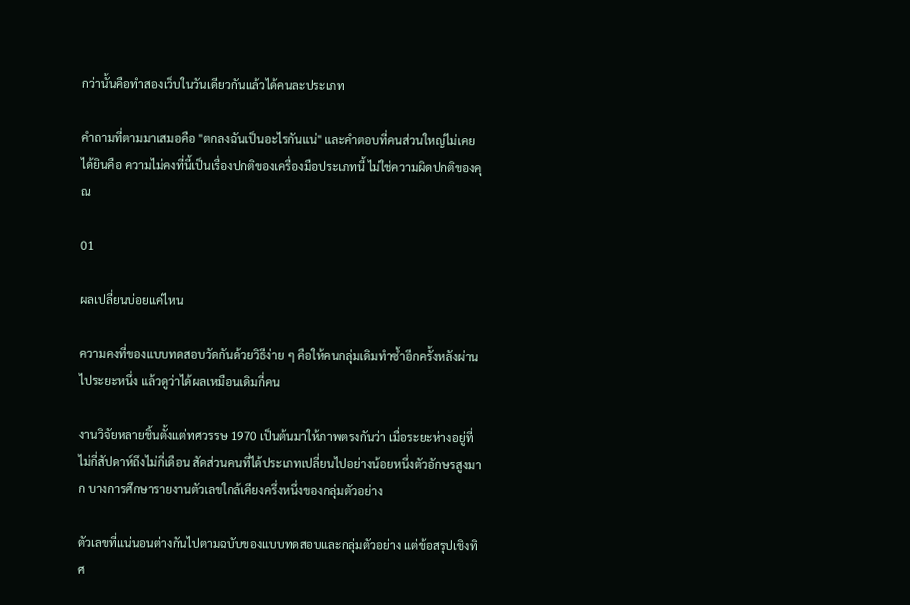กว่านั้นคือทำสองเว็บในวันเดียวกันแล้วได้คนละประเภท

คำถามที่ตามมาเสมอคือ "ตกลงฉันเป็นอะไรกันแน่" และคำตอบที่คนส่วนใหญ่ไม่เคยได้ยินคือ ความไม่คงที่นี้เป็นเรื่องปกติของเครื่องมือประเภทนี้ ไม่ใช่ความผิดปกติของคุณ

01

ผลเปลี่ยนบ่อยแค่ไหน

ความคงที่ของแบบทดสอบวัดกันด้วยวิธีง่าย ๆ คือให้คนกลุ่มเดิมทำซ้ำอีกครั้งหลังผ่านไประยะหนึ่ง แล้วดูว่าได้ผลเหมือนเดิมกี่คน

งานวิจัยหลายชิ้นตั้งแต่ทศวรรษ 1970 เป็นต้นมาให้ภาพตรงกันว่า เมื่อระยะห่างอยู่ที่ไม่กี่สัปดาห์ถึงไม่กี่เดือน สัดส่วนคนที่ได้ประเภทเปลี่ยนไปอย่างน้อยหนึ่งตัวอักษรสูงมาก บางการศึกษารายงานตัวเลขใกล้เคียงครึ่งหนึ่งของกลุ่มตัวอย่าง

ตัวเลขที่แน่นอนต่างกันไปตามฉบับของแบบทดสอบและกลุ่มตัวอย่าง แต่ข้อสรุปเชิงทิศ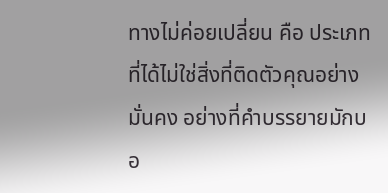ทางไม่ค่อยเปลี่ยน คือ ประเภทที่ได้ไม่ใช่สิ่งที่ติดตัวคุณอย่างมั่นคง อย่างที่คำบรรยายมักบอ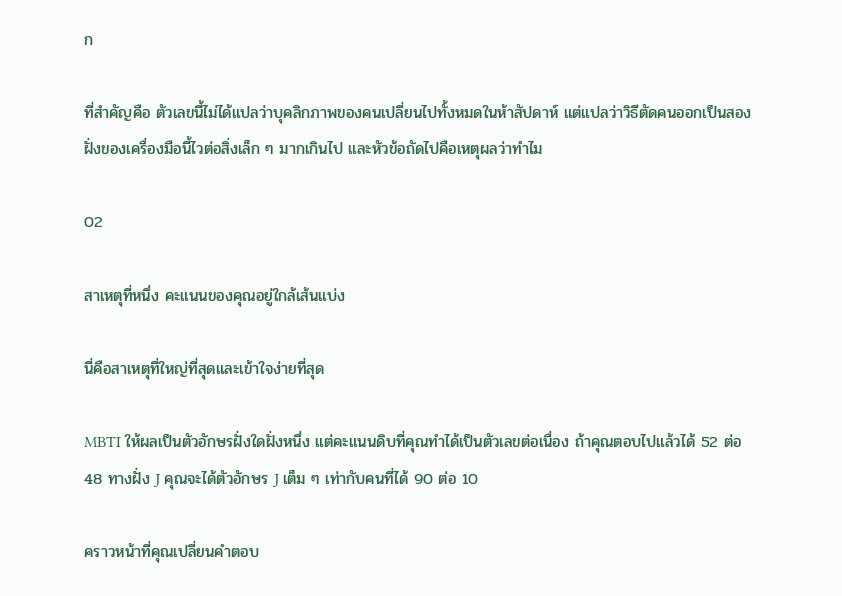ก

ที่สำคัญคือ ตัวเลขนี้ไม่ได้แปลว่าบุคลิกภาพของคนเปลี่ยนไปทั้งหมดในห้าสัปดาห์ แต่แปลว่าวิธีตัดคนออกเป็นสองฝั่งของเครื่องมือนี้ไวต่อสิ่งเล็ก ๆ มากเกินไป และหัวข้อถัดไปคือเหตุผลว่าทำไม

02

สาเหตุที่หนึ่ง คะแนนของคุณอยู่ใกล้เส้นแบ่ง

นี่คือสาเหตุที่ใหญ่ที่สุดและเข้าใจง่ายที่สุด

MBTI ให้ผลเป็นตัวอักษรฝั่งใดฝั่งหนึ่ง แต่คะแนนดิบที่คุณทำได้เป็นตัวเลขต่อเนื่อง ถ้าคุณตอบไปแล้วได้ 52 ต่อ 48 ทางฝั่ง J คุณจะได้ตัวอักษร J เต็ม ๆ เท่ากับคนที่ได้ 90 ต่อ 10

คราวหน้าที่คุณเปลี่ยนคำตอบ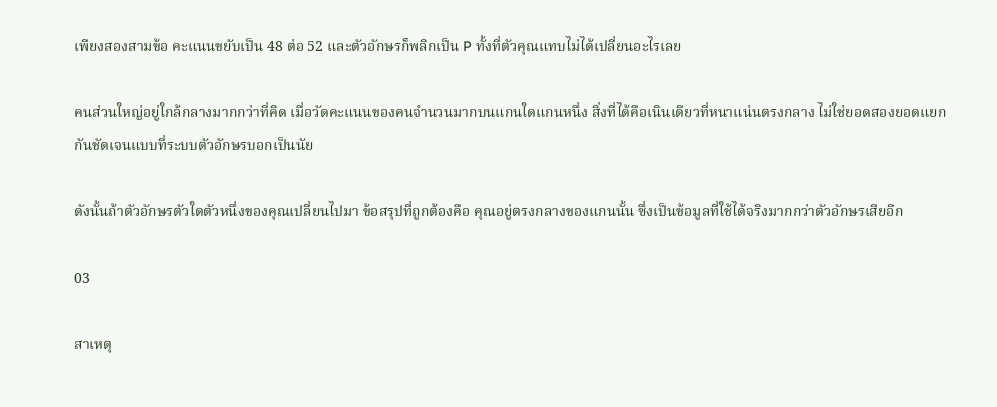เพียงสองสามข้อ คะแนนขยับเป็น 48 ต่อ 52 และตัวอักษรก็พลิกเป็น P ทั้งที่ตัวคุณแทบไม่ได้เปลี่ยนอะไรเลย

คนส่วนใหญ่อยู่ใกล้กลางมากกว่าที่คิด เมื่อวัดคะแนนของคนจำนวนมากบนแกนใดแกนหนึ่ง สิ่งที่ได้คือเนินเดียวที่หนาแน่นตรงกลาง ไม่ใช่ยอดสองยอดแยกกันชัดเจนแบบที่ระบบตัวอักษรบอกเป็นนัย

ดังนั้นถ้าตัวอักษรตัวใดตัวหนึ่งของคุณเปลี่ยนไปมา ข้อสรุปที่ถูกต้องคือ คุณอยู่ตรงกลางของแกนนั้น ซึ่งเป็นข้อมูลที่ใช้ได้จริงมากกว่าตัวอักษรเสียอีก

03

สาเหตุ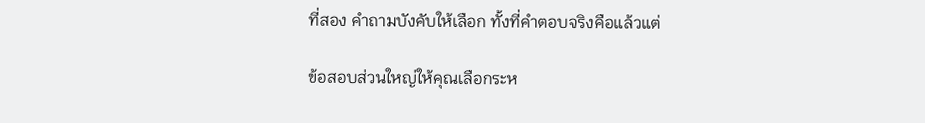ที่สอง คำถามบังคับให้เลือก ทั้งที่คำตอบจริงคือแล้วแต่

ข้อสอบส่วนใหญ่ให้คุณเลือกระห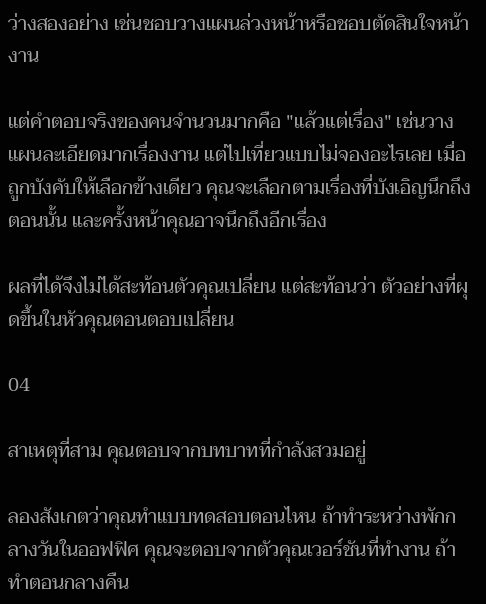ว่างสองอย่าง เช่นชอบวางแผนล่วงหน้าหรือชอบตัดสินใจหน้างาน

แต่คำตอบจริงของคนจำนวนมากคือ "แล้วแต่เรื่อง" เช่นวางแผนละเอียดมากเรื่องงาน แต่ไปเที่ยวแบบไม่จองอะไรเลย เมื่อถูกบังคับให้เลือกข้างเดียว คุณจะเลือกตามเรื่องที่บังเอิญนึกถึงตอนนั้น และครั้งหน้าคุณอาจนึกถึงอีกเรื่อง

ผลที่ได้จึงไม่ได้สะท้อนตัวคุณเปลี่ยน แต่สะท้อนว่า ตัวอย่างที่ผุดขึ้นในหัวคุณตอนตอบเปลี่ยน

04

สาเหตุที่สาม คุณตอบจากบทบาทที่กำลังสวมอยู่

ลองสังเกตว่าคุณทำแบบทดสอบตอนไหน ถ้าทำระหว่างพักกลางวันในออฟฟิศ คุณจะตอบจากตัวคุณเวอร์ชันที่ทำงาน ถ้าทำตอนกลางคืน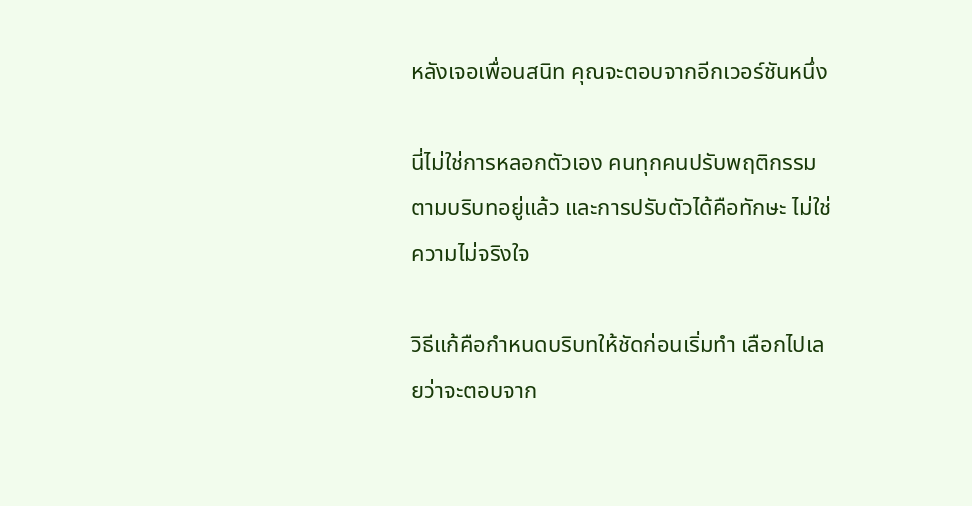หลังเจอเพื่อนสนิท คุณจะตอบจากอีกเวอร์ชันหนึ่ง

นี่ไม่ใช่การหลอกตัวเอง คนทุกคนปรับพฤติกรรมตามบริบทอยู่แล้ว และการปรับตัวได้คือทักษะ ไม่ใช่ความไม่จริงใจ

วิธีแก้คือกำหนดบริบทให้ชัดก่อนเริ่มทำ เลือกไปเลยว่าจะตอบจาก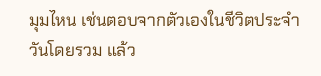มุมไหน เช่นตอบจากตัวเองในชีวิตประจำวันโดยรวม แล้ว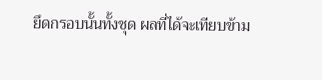ยึดกรอบนั้นทั้งชุด ผลที่ได้จะเทียบข้าม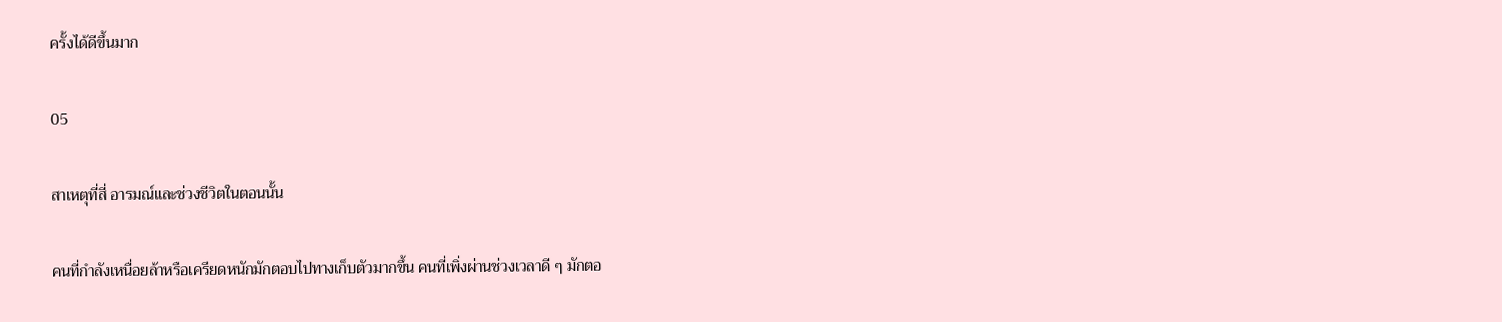ครั้งได้ดีขึ้นมาก

05

สาเหตุที่สี่ อารมณ์และช่วงชีวิตในตอนนั้น

คนที่กำลังเหนื่อยล้าหรือเครียดหนักมักตอบไปทางเก็บตัวมากขึ้น คนที่เพิ่งผ่านช่วงเวลาดี ๆ มักตอ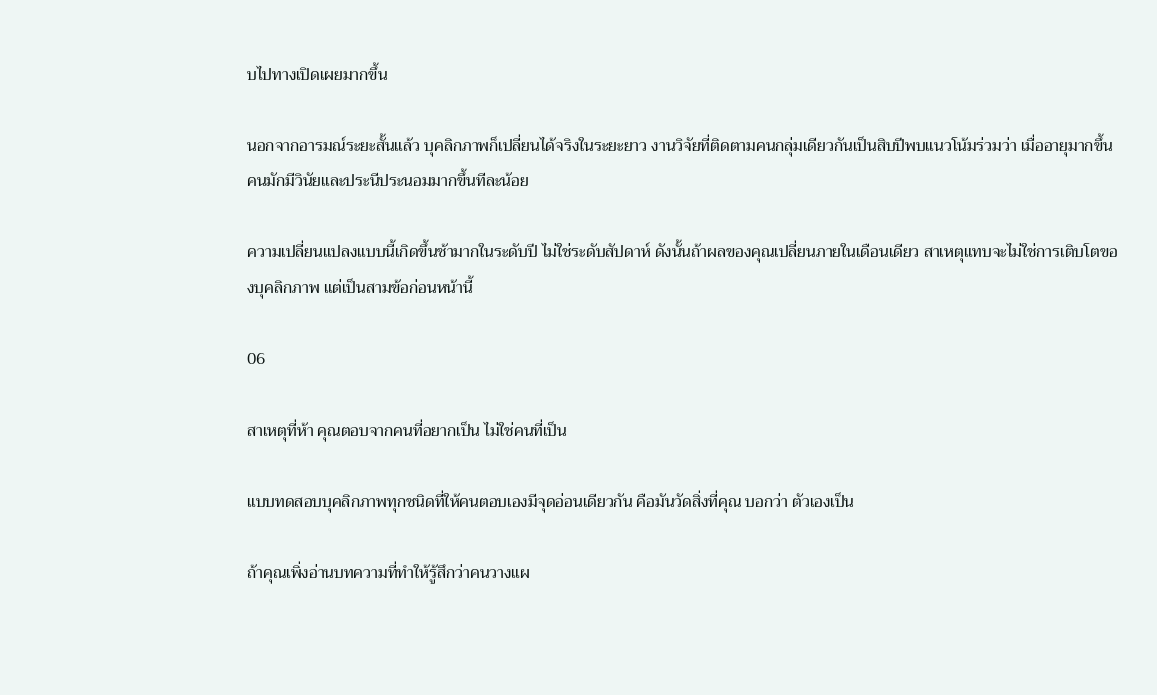บไปทางเปิดเผยมากขึ้น

นอกจากอารมณ์ระยะสั้นแล้ว บุคลิกภาพก็เปลี่ยนได้จริงในระยะยาว งานวิจัยที่ติดตามคนกลุ่มเดียวกันเป็นสิบปีพบแนวโน้มร่วมว่า เมื่ออายุมากขึ้นคนมักมีวินัยและประนีประนอมมากขึ้นทีละน้อย

ความเปลี่ยนแปลงแบบนี้เกิดขึ้นช้ามากในระดับปี ไม่ใช่ระดับสัปดาห์ ดังนั้นถ้าผลของคุณเปลี่ยนภายในเดือนเดียว สาเหตุแทบจะไม่ใช่การเติบโตของบุคลิกภาพ แต่เป็นสามข้อก่อนหน้านี้

06

สาเหตุที่ห้า คุณตอบจากคนที่อยากเป็น ไม่ใช่คนที่เป็น

แบบทดสอบบุคลิกภาพทุกชนิดที่ให้คนตอบเองมีจุดอ่อนเดียวกัน คือมันวัดสิ่งที่คุณ บอกว่า ตัวเองเป็น

ถ้าคุณเพิ่งอ่านบทความที่ทำให้รู้สึกว่าคนวางแผ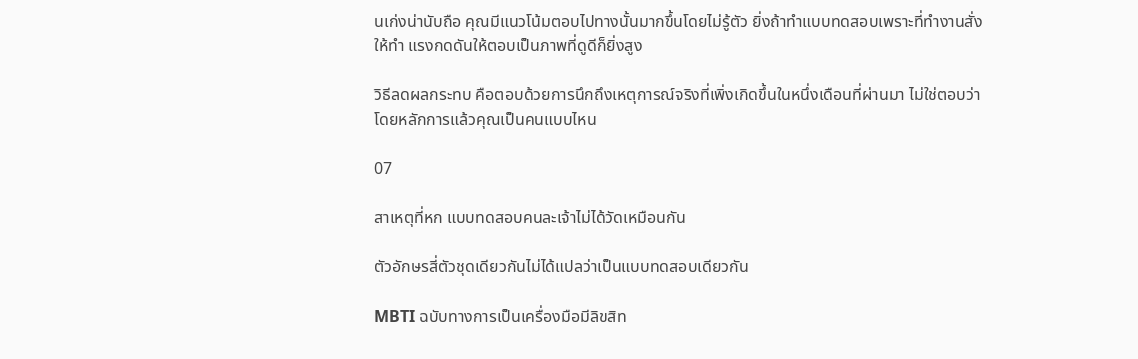นเก่งน่านับถือ คุณมีแนวโน้มตอบไปทางนั้นมากขึ้นโดยไม่รู้ตัว ยิ่งถ้าทำแบบทดสอบเพราะที่ทำงานสั่งให้ทำ แรงกดดันให้ตอบเป็นภาพที่ดูดีก็ยิ่งสูง

วิธีลดผลกระทบ คือตอบด้วยการนึกถึงเหตุการณ์จริงที่เพิ่งเกิดขึ้นในหนึ่งเดือนที่ผ่านมา ไม่ใช่ตอบว่าโดยหลักการแล้วคุณเป็นคนแบบไหน

07

สาเหตุที่หก แบบทดสอบคนละเจ้าไม่ได้วัดเหมือนกัน

ตัวอักษรสี่ตัวชุดเดียวกันไม่ได้แปลว่าเป็นแบบทดสอบเดียวกัน

MBTI ฉบับทางการเป็นเครื่องมือมีลิขสิท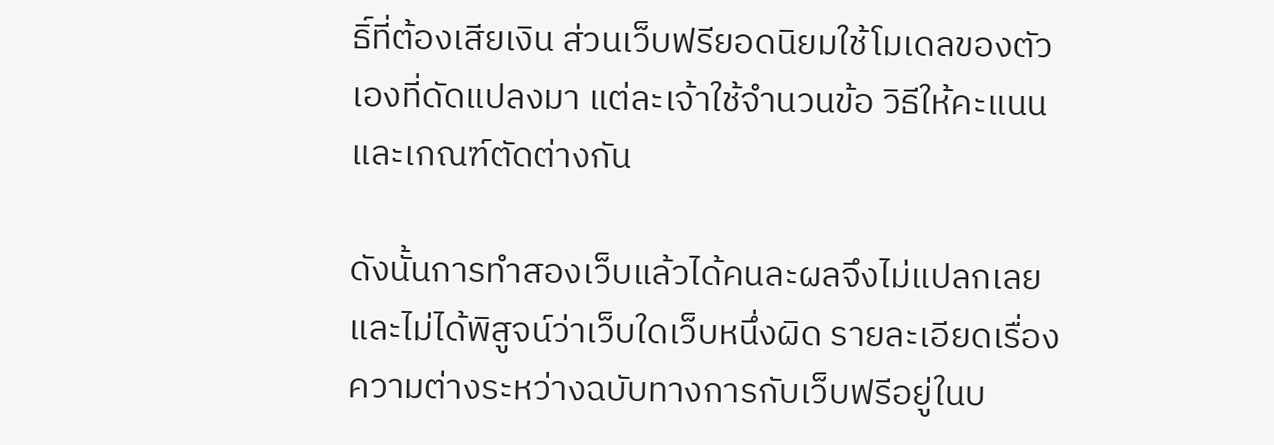ธิ์ที่ต้องเสียเงิน ส่วนเว็บฟรียอดนิยมใช้โมเดลของตัวเองที่ดัดแปลงมา แต่ละเจ้าใช้จำนวนข้อ วิธีให้คะแนน และเกณฑ์ตัดต่างกัน

ดังนั้นการทำสองเว็บแล้วได้คนละผลจึงไม่แปลกเลย และไม่ได้พิสูจน์ว่าเว็บใดเว็บหนึ่งผิด รายละเอียดเรื่องความต่างระหว่างฉบับทางการกับเว็บฟรีอยู่ในบ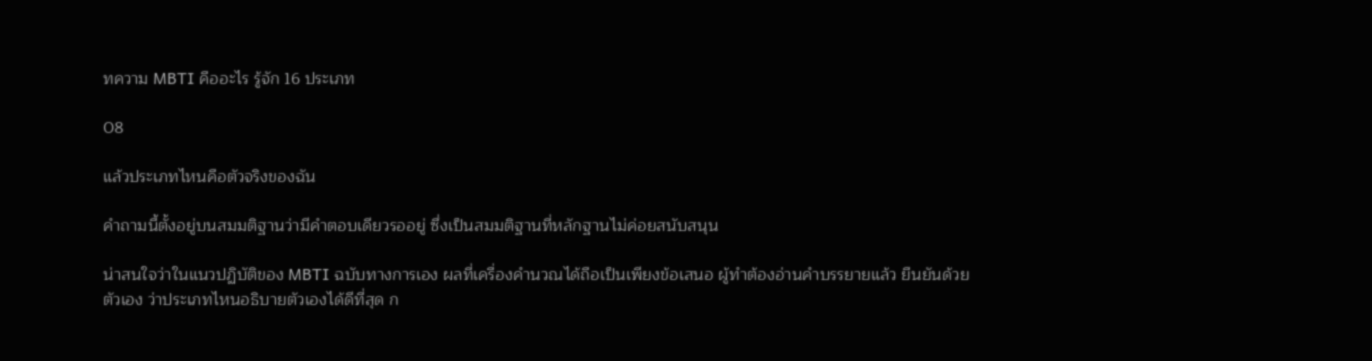ทความ MBTI คืออะไร รู้จัก 16 ประเภท

08

แล้วประเภทไหนคือตัวจริงของฉัน

คำถามนี้ตั้งอยู่บนสมมติฐานว่ามีคำตอบเดียวรออยู่ ซึ่งเป็นสมมติฐานที่หลักฐานไม่ค่อยสนับสนุน

น่าสนใจว่าในแนวปฏิบัติของ MBTI ฉบับทางการเอง ผลที่เครื่องคำนวณได้ถือเป็นเพียงข้อเสนอ ผู้ทำต้องอ่านคำบรรยายแล้ว ยืนยันด้วยตัวเอง ว่าประเภทไหนอธิบายตัวเองได้ดีที่สุด ก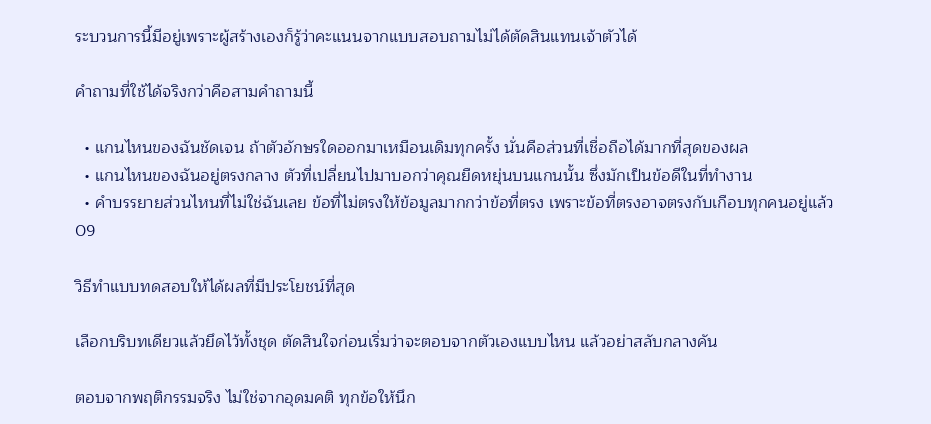ระบวนการนี้มีอยู่เพราะผู้สร้างเองก็รู้ว่าคะแนนจากแบบสอบถามไม่ได้ตัดสินแทนเจ้าตัวได้

คำถามที่ใช้ได้จริงกว่าคือสามคำถามนี้

  • แกนไหนของฉันชัดเจน ถ้าตัวอักษรใดออกมาเหมือนเดิมทุกครั้ง นั่นคือส่วนที่เชื่อถือได้มากที่สุดของผล
  • แกนไหนของฉันอยู่ตรงกลาง ตัวที่เปลี่ยนไปมาบอกว่าคุณยืดหยุ่นบนแกนนั้น ซึ่งมักเป็นข้อดีในที่ทำงาน
  • คำบรรยายส่วนไหนที่ไม่ใช่ฉันเลย ข้อที่ไม่ตรงให้ข้อมูลมากกว่าข้อที่ตรง เพราะข้อที่ตรงอาจตรงกับเกือบทุกคนอยู่แล้ว
09

วิธีทำแบบทดสอบให้ได้ผลที่มีประโยชน์ที่สุด

เลือกบริบทเดียวแล้วยึดไว้ทั้งชุด ตัดสินใจก่อนเริ่มว่าจะตอบจากตัวเองแบบไหน แล้วอย่าสลับกลางคัน

ตอบจากพฤติกรรมจริง ไม่ใช่จากอุดมคติ ทุกข้อให้นึก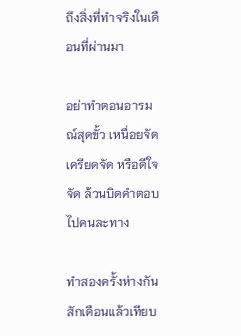ถึงสิ่งที่ทำจริงในเดือนที่ผ่านมา

อย่าทำตอนอารมณ์สุดขั้ว เหนื่อยจัด เครียดจัด หรือดีใจจัด ล้วนบิดคำตอบไปคนละทาง

ทำสองครั้งห่างกันสักเดือนแล้วเทียบ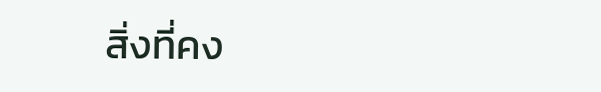สิ่งที่คง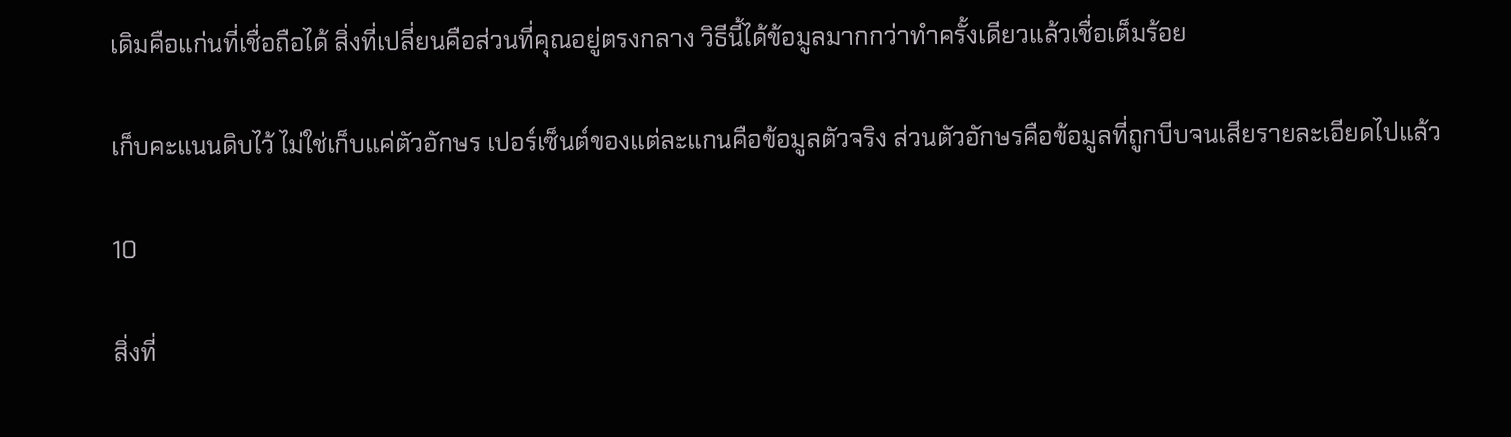เดิมคือแก่นที่เชื่อถือได้ สิ่งที่เปลี่ยนคือส่วนที่คุณอยู่ตรงกลาง วิธีนี้ได้ข้อมูลมากกว่าทำครั้งเดียวแล้วเชื่อเต็มร้อย

เก็บคะแนนดิบไว้ ไม่ใช่เก็บแค่ตัวอักษร เปอร์เซ็นต์ของแต่ละแกนคือข้อมูลตัวจริง ส่วนตัวอักษรคือข้อมูลที่ถูกบีบจนเสียรายละเอียดไปแล้ว

10

สิ่งที่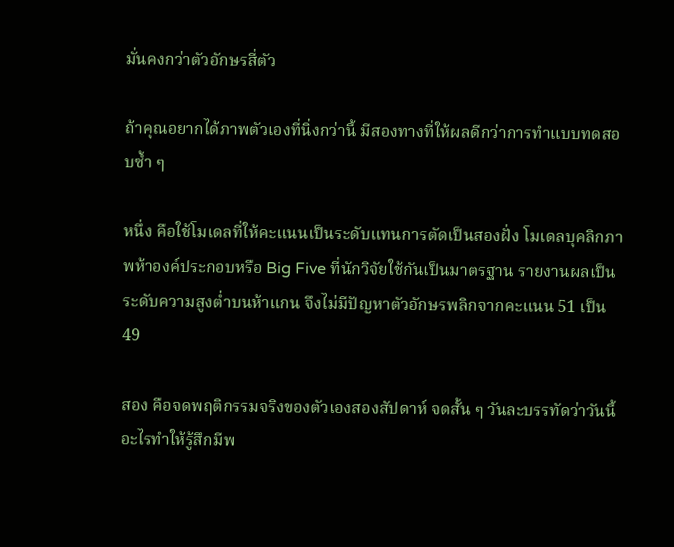มั่นคงกว่าตัวอักษรสี่ตัว

ถ้าคุณอยากได้ภาพตัวเองที่นิ่งกว่านี้ มีสองทางที่ให้ผลดีกว่าการทำแบบทดสอบซ้ำ ๆ

หนึ่ง คือใช้โมเดลที่ให้คะแนนเป็นระดับแทนการตัดเป็นสองฝั่ง โมเดลบุคลิกภาพห้าองค์ประกอบหรือ Big Five ที่นักวิจัยใช้กันเป็นมาตรฐาน รายงานผลเป็นระดับความสูงต่ำบนห้าแกน จึงไม่มีปัญหาตัวอักษรพลิกจากคะแนน 51 เป็น 49

สอง คือจดพฤติกรรมจริงของตัวเองสองสัปดาห์ จดสั้น ๆ วันละบรรทัดว่าวันนี้อะไรทำให้รู้สึกมีพ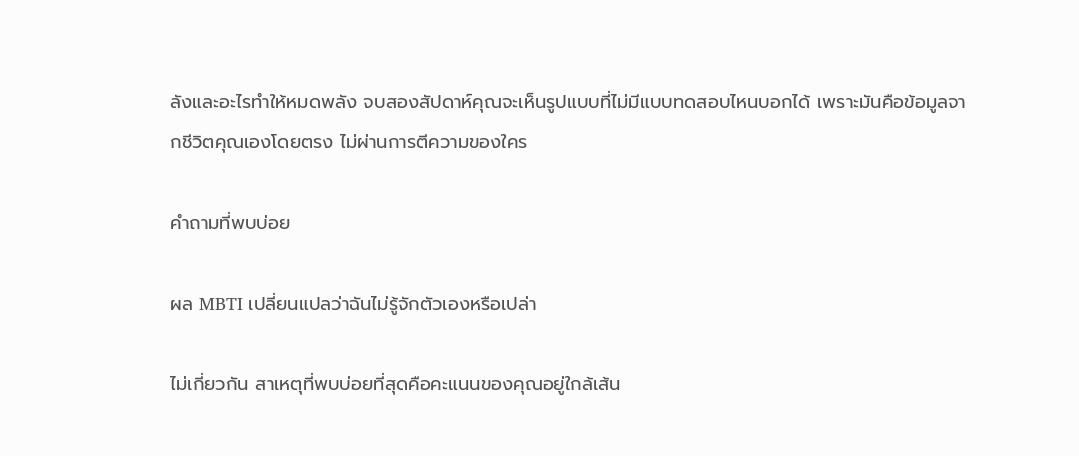ลังและอะไรทำให้หมดพลัง จบสองสัปดาห์คุณจะเห็นรูปแบบที่ไม่มีแบบทดสอบไหนบอกได้ เพราะมันคือข้อมูลจากชีวิตคุณเองโดยตรง ไม่ผ่านการตีความของใคร

คำถามที่พบบ่อย

ผล MBTI เปลี่ยนแปลว่าฉันไม่รู้จักตัวเองหรือเปล่า

ไม่เกี่ยวกัน สาเหตุที่พบบ่อยที่สุดคือคะแนนของคุณอยู่ใกล้เส้น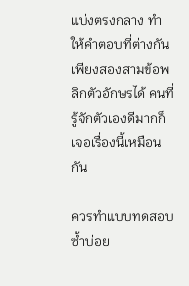แบ่งตรงกลาง ทำให้คำตอบที่ต่างกันเพียงสองสามข้อพลิกตัวอักษรได้ คนที่รู้จักตัวเองดีมากก็เจอเรื่องนี้เหมือนกัน

ควรทำแบบทดสอบซ้ำบ่อย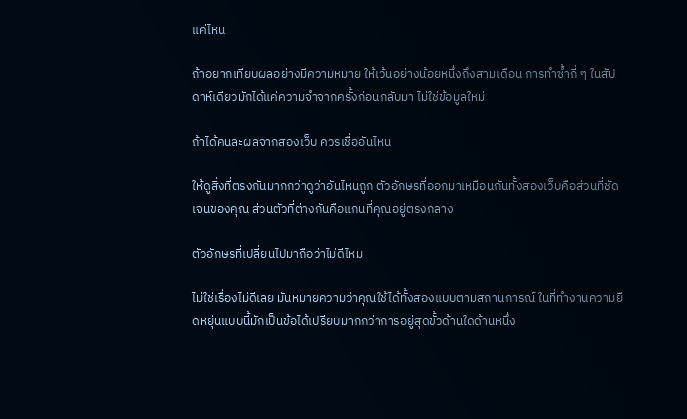แค่ไหน

ถ้าอยากเทียบผลอย่างมีความหมาย ให้เว้นอย่างน้อยหนึ่งถึงสามเดือน การทำซ้ำถี่ ๆ ในสัปดาห์เดียวมักได้แค่ความจำจากครั้งก่อนกลับมา ไม่ใช่ข้อมูลใหม่

ถ้าได้คนละผลจากสองเว็บ ควรเชื่ออันไหน

ให้ดูสิ่งที่ตรงกันมากกว่าดูว่าอันไหนถูก ตัวอักษรที่ออกมาเหมือนกันทั้งสองเว็บคือส่วนที่ชัดเจนของคุณ ส่วนตัวที่ต่างกันคือแกนที่คุณอยู่ตรงกลาง

ตัวอักษรที่เปลี่ยนไปมาถือว่าไม่ดีไหม

ไม่ใช่เรื่องไม่ดีเลย มันหมายความว่าคุณใช้ได้ทั้งสองแบบตามสถานการณ์ ในที่ทำงานความยืดหยุ่นแบบนี้มักเป็นข้อได้เปรียบมากกว่าการอยู่สุดขั้วด้านใดด้านหนึ่ง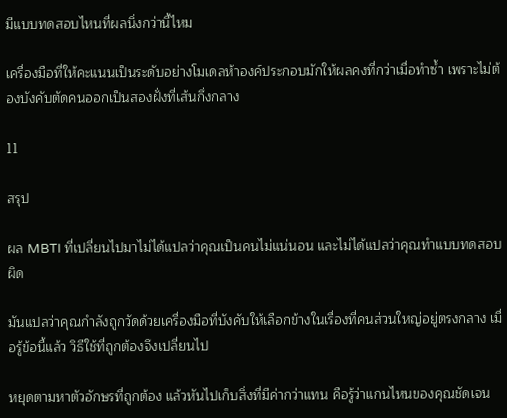มีแบบทดสอบไหนที่ผลนิ่งกว่านี้ไหม

เครื่องมือที่ให้คะแนนเป็นระดับอย่างโมเดลห้าองค์ประกอบมักให้ผลคงที่กว่าเมื่อทำซ้ำ เพราะไม่ต้องบังคับตัดคนออกเป็นสองฝั่งที่เส้นกึ่งกลาง

11

สรุป

ผล MBTI ที่เปลี่ยนไปมาไม่ได้แปลว่าคุณเป็นคนไม่แน่นอน และไม่ได้แปลว่าคุณทำแบบทดสอบผิด

มันแปลว่าคุณกำลังถูกวัดด้วยเครื่องมือที่บังคับให้เลือกข้างในเรื่องที่คนส่วนใหญ่อยู่ตรงกลาง เมื่อรู้ข้อนี้แล้ว วิธีใช้ที่ถูกต้องจึงเปลี่ยนไป

หยุดตามหาตัวอักษรที่ถูกต้อง แล้วหันไปเก็บสิ่งที่มีค่ากว่าแทน คือรู้ว่าแกนไหนของคุณชัดเจน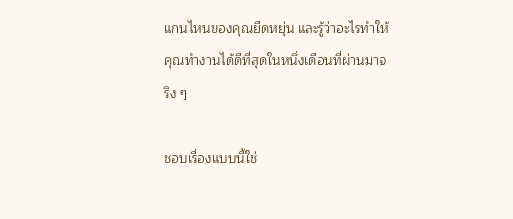แกนไหนของคุณยืดหยุ่น และรู้ว่าอะไรทำให้คุณทำงานได้ดีที่สุดในหนึ่งเดือนที่ผ่านมาจริง ๆ

ชอบเรื่องแบบนี้ใช่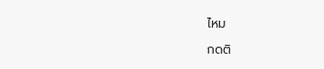ไหม

กดติ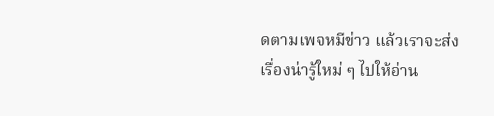ดตามเพจหมีข่าว แล้วเราจะส่งเรื่องน่ารู้ใหม่ ๆ ไปให้อ่าน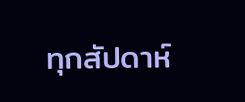ทุกสัปดาห์